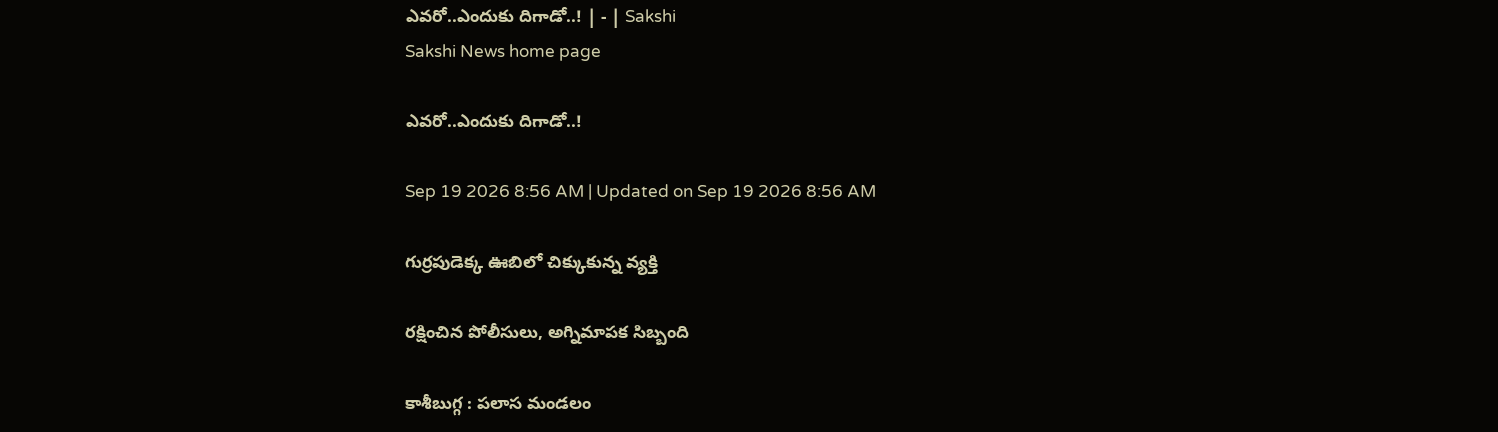ఎవరో..ఎందుకు దిగాడో..! | - | Sakshi
Sakshi News home page

ఎవరో..ఎందుకు దిగాడో..!

Sep 19 2026 8:56 AM | Updated on Sep 19 2026 8:56 AM

గుర్రపుడెక్క ఊబిలో చిక్కుకున్న వ్యక్తి

రక్షించిన పోలీసులు, అగ్నిమాపక సిబ్బంది

కాశీబుగ్గ : పలాస మండలం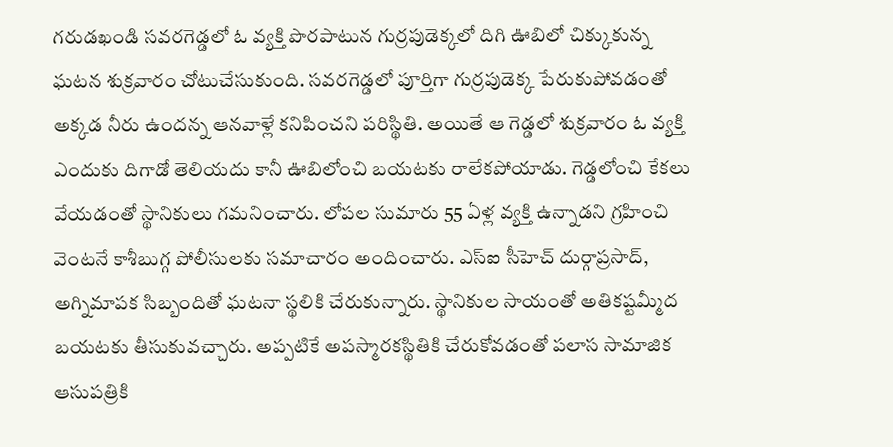గరుడఖండి సవరగెడ్డలో ఓ వ్యక్తి పొరపాటున గుర్రపుడెక్కలో దిగి ఊబిలో చిక్కుకున్న ఘటన శుక్రవారం చోటుచేసుకుంది. సవరగెడ్డలో పూర్తిగా గుర్రపుడెక్క పేరుకుపోవడంతో అక్కడ నీరు ఉందన్న ఆనవాళ్లే కనిపించని పరిస్థితి. అయితే ఆ గెడ్డలో శుక్రవారం ఓ వ్యక్తి ఎందుకు దిగాడో తెలియదు కానీ ఊబిలోంచి బయటకు రాలేకపోయాడు. గెడ్డలోంచి కేకలు వేయడంతో స్థానికులు గమనించారు. లోపల సుమారు 55 ఏళ్ల వ్యక్తి ఉన్నాడని గ్రహించి వెంటనే కాశీబుగ్గ పోలీసులకు సమాచారం అందించారు. ఎస్‌ఐ సీహెచ్‌ దుర్గాప్రసాద్‌, అగ్నిమాపక సిబ్బందితో ఘటనా స్థలికి చేరుకున్నారు. స్థానికుల సాయంతో అతికష్టమ్మీద బయటకు తీసుకువచ్చారు. అప్పటికే అపస్మారకస్థితికి చేరుకోవడంతో పలాస సామాజిక ఆసుపత్రికి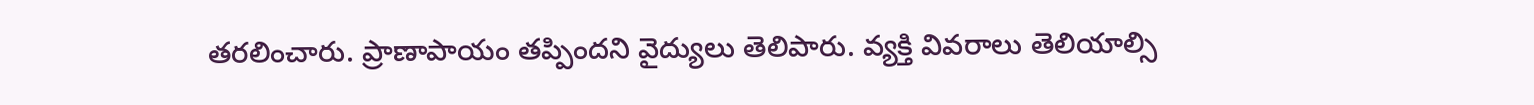తరలించారు. ప్రాణాపాయం తప్పిందని వైద్యులు తెలిపారు. వ్యక్తి వివరాలు తెలియాల్సి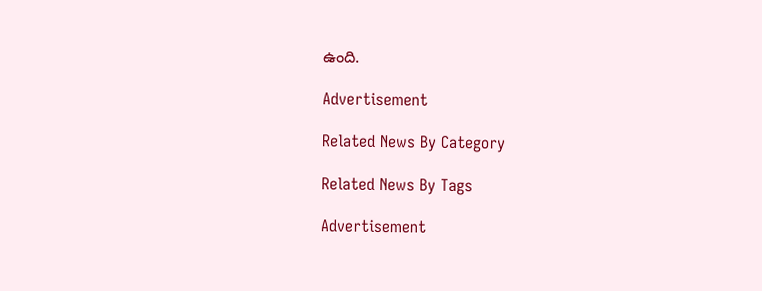ఉంది.

Advertisement

Related News By Category

Related News By Tags

Advertisement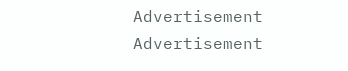Advertisement
Advertisement